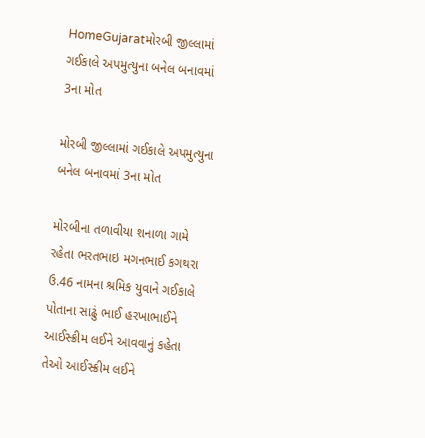HomeGujaratમોરબી જીલ્લામાં ગઈકાલે અપમુત્યુના બનેલ બનાવમાં 3ના મોત

મોરબી જીલ્લામાં ગઈકાલે અપમુત્યુના બનેલ બનાવમાં 3ના મોત

મોરબીના તળાવીયા શનાળા ગામે રહેતા ભરતભાઇ મગનભાઈ કગથરા ઉ.46 નામના શ્રમિક યુવાને ગઈકાલે પોતાના સાઢું ભાઈ હરખાભાઈને આઈસ્ક્રીમ લઈને આવવાનું કહેતા તેઓ આઈસ્ક્રીમ લઈને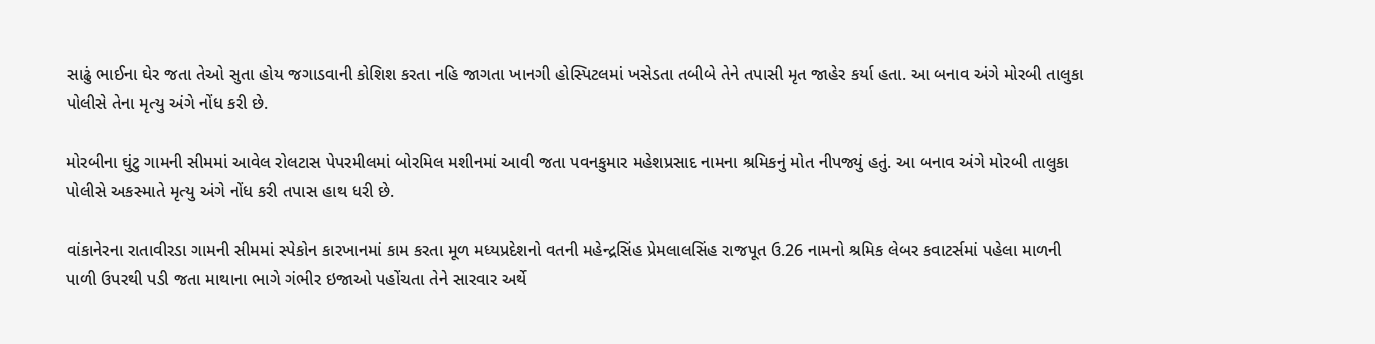સાઢું ભાઈના ઘેર જતા તેઓ સુતા હોય જગાડવાની કોશિશ કરતા નહિ જાગતા ખાનગી હોસ્પિટલમાં ખસેડતા તબીબે તેને તપાસી મૃત જાહેર કર્યા હતા. આ બનાવ અંગે મોરબી તાલુકા પોલીસે તેના મૃત્યુ અંગે નોંધ કરી છે.

મોરબીના ઘુંટુ ગામની સીમમાં આવેલ રોલટાસ પેપરમીલમાં બોરમિલ મશીનમાં આવી જતા પવનકુમાર મહેશપ્રસાદ નામના શ્રમિકનું મોત નીપજ્યું હતું. આ બનાવ અંગે મોરબી તાલુકા પોલીસે અકસ્માતે મૃત્યુ અંગે નોંધ કરી તપાસ હાથ ધરી છે.

વાંકાનેરના રાતાવીરડા ગામની સીમમાં સ્પેકોન કારખાનમાં કામ કરતા મૂળ મધ્યપ્રદેશનો વતની મહેન્દ્રસિંહ પ્રેમલાલસિંહ રાજપૂત ઉ.26 નામનો શ્રમિક લેબર કવાટર્સમાં પહેલા માળની પાળી ઉપરથી પડી જતા માથાના ભાગે ગંભીર ઇજાઓ પહોંચતા તેને સારવાર અર્થે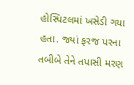હોસ્પિટલમાં ખસેડી ગયા હતા. જ્યાં ફરજ પરના તબીબે તેને તપાસી મરણ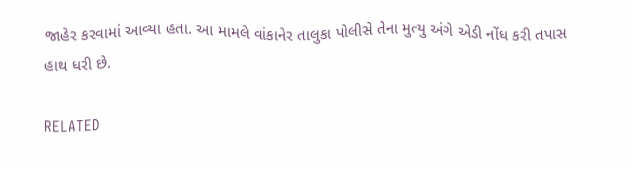જાહેર કરવામાં આવ્યા હતા. આ મામલે વાંકાનેર તાલુકા પોલીસે તેના મુત્યુ અંગે એડી નોંધ કરી તપાસ હાથ ધરી છે.

RELATED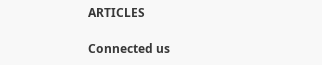ARTICLES

Connected us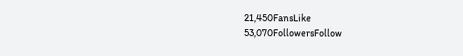21,450FansLike
53,070FollowersFollow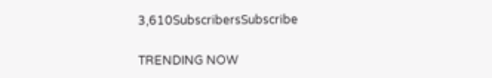3,610SubscribersSubscribe

TRENDING NOW